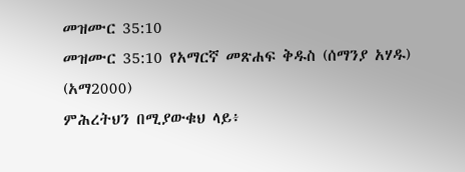መዝሙር 35:10
መዝሙር 35:10 የአማርኛ መጽሐፍ ቅዱስ (ሰማንያ አሃዱ) (አማ2000)
ምሕረትህን በሚያውቁህ ላይ፥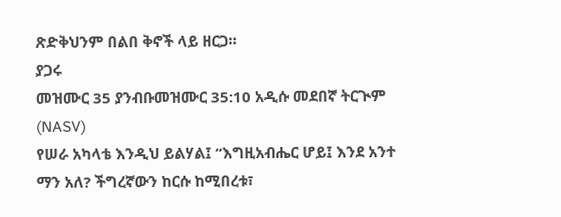ጽድቅህንም በልበ ቅኖች ላይ ዘርጋ።
ያጋሩ
መዝሙር 35 ያንብቡመዝሙር 35:10 አዲሱ መደበኛ ትርጒም (NASV)
የሠራ አካላቴ እንዲህ ይልሃል፤ “እግዚአብሔር ሆይ፤ እንደ አንተ ማን አለ? ችግረኛውን ከርሱ ከሚበረቱ፣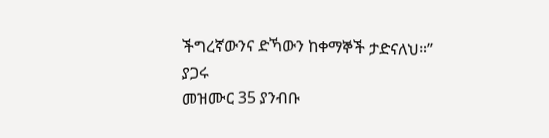ችግረኛውንና ድኻውን ከቀማኞች ታድናለህ።”
ያጋሩ
መዝሙር 35 ያንብቡ